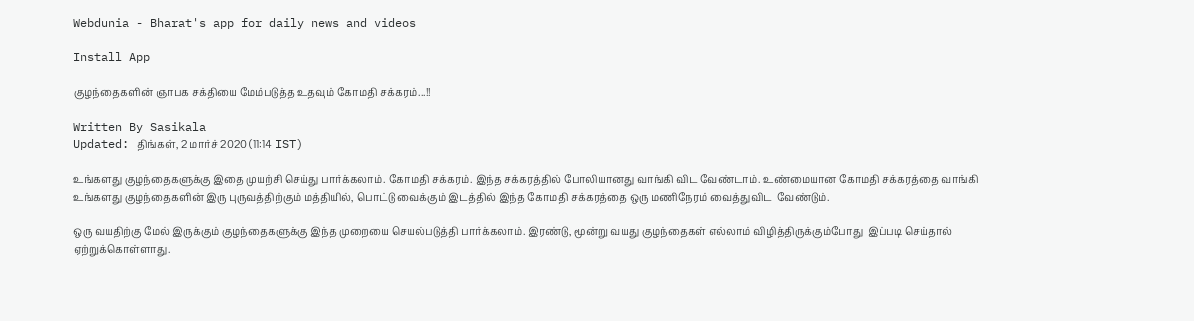Webdunia - Bharat's app for daily news and videos

Install App

குழந்தைகளின் ஞாபக சக்தியை மேம்படுத்த உதவும் கோமதி சக்கரம்...!!

Written By Sasikala
Updated: திங்கள், 2 மார்ச் 2020 (11:14 IST)

உங்களது குழந்தைகளுக்கு இதை முயற்சி செய்து பார்க்கலாம். கோமதி சக்கரம். இந்த சக்கரத்தில் போலியானது வாங்கி விட வேண்டாம். உண்மையான கோமதி சக்கரத்தை வாங்கி உங்களது குழந்தைகளின் இரு புருவத்திற்கும் மத்தியில், பொட்டு வைக்கும் இடத்தில் இந்த கோமதி சக்கரத்தை ஒரு மணிநேரம் வைத்துவிட  வேண்டும்.

ஒரு வயதிற்கு மேல் இருக்கும் குழந்தைகளுக்கு இந்த முறையை செயல்படுத்தி பார்க்கலாம். இரண்டு, மூன்று வயது குழந்தைகள் எல்லாம் விழித்திருக்கும்போது  இப்படி செய்தால் ஏற்றுக்கொள்ளாது.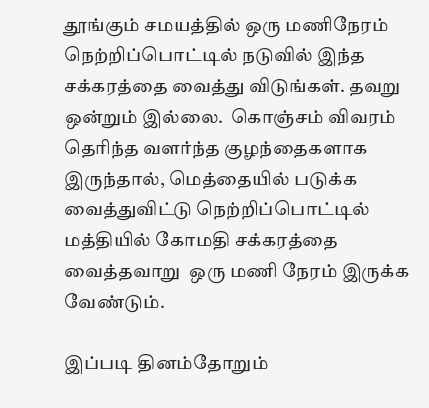தூங்கும் சமயத்தில் ஒரு மணிநேரம் நெற்றிப்பொட்டில் நடுவில் இந்த சக்கரத்தை வைத்து விடுங்கள். தவறு ஒன்றும் இல்லை.  கொஞ்சம் விவரம் தெரிந்த வளர்ந்த குழந்தைகளாக இருந்தால், மெத்தையில் படுக்க வைத்துவிட்டு நெற்றிப்பொட்டில் மத்தியில் கோமதி சக்கரத்தை வைத்தவாறு  ஒரு மணி நேரம் இருக்க வேண்டும்.

இப்படி தினம்தோறும்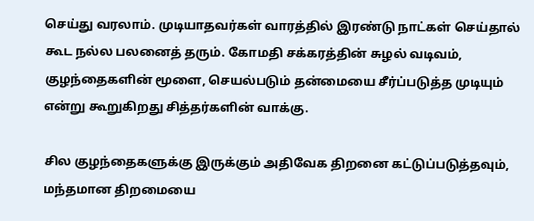செய்து வரலாம். முடியாதவர்கள் வாரத்தில் இரண்டு நாட்கள் செய்தால் கூட நல்ல பலனைத் தரும். கோமதி சக்கரத்தின் சுழல் வடிவம்,  குழந்தைகளின் மூளை, செயல்படும் தன்மையை சீர்ப்படுத்த முடியும் என்று கூறுகிறது சித்தர்களின் வாக்கு.

சில குழந்தைகளுக்கு இருக்கும் அதிவேக திறனை கட்டுப்படுத்தவும், மந்தமான திறமையை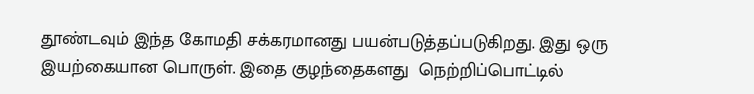தூண்டவும் இந்த கோமதி சக்கரமானது பயன்படுத்தப்படுகிறது. இது ஒரு இயற்கையான பொருள். இதை குழந்தைகளது  நெற்றிப்பொட்டில்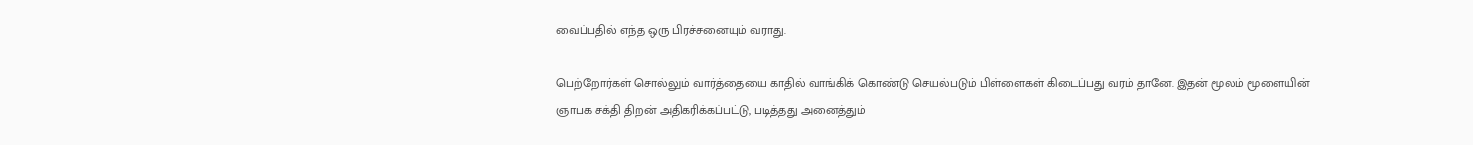வைப்பதில் எந்த ஒரு பிரச்சனையும் வராது.

பெற்றோர்கள் சொல்லும் வார்த்தையை காதில் வாங்கிக் கொண்டு செயல்படும் பிள்ளைகள் கிடைப்பது வரம் தானே. இதன் மூலம் மூளையின் ஞாபக சக்தி திறன் அதிகரிக்கப்பட்டு, படித்தது அனைத்தும்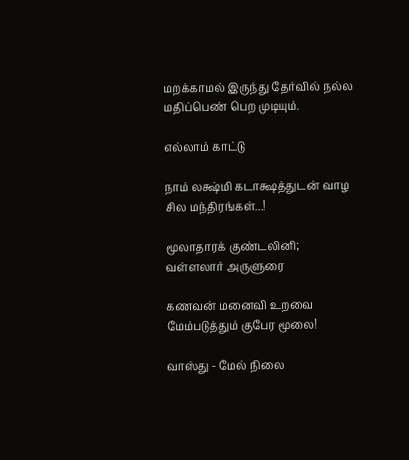மறக்காமல் இருந்து தேர்வில் நல்ல மதிப்பெண் பெற முடியும்.

எல்லாம் காட்டு

நாம் லக்ஷ்மி கடாக்ஷத்துடன் வாழ சில மந்திரங்கள்...!

மூலாதாரக் குண்டலினி; வள்ளலார் அருளுரை

கணவன் மனைவி உறவை மேம்படுத்தும் குபேர மூலை!

வாஸ்து - மேல் நிலை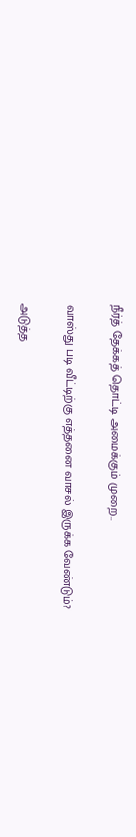நீர்த் தேக்கத் தொட்டி அமைக்கும் முறை..

வாஸ்து படி வீட்டிற்கு எத்தனை வாசல் இருக்க வேண்டும்?

அடுத்த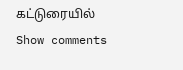கட்டுரையில்
Show comments